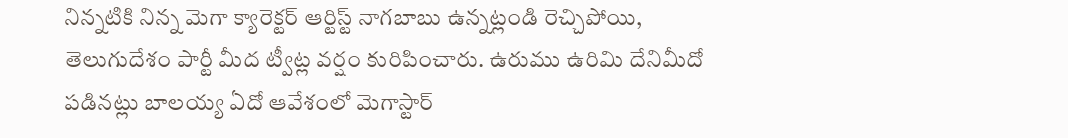నిన్నటికి నిన్న మెగా క్యారెక్టర్ ఆర్టిస్ట్ నాగబాబు ఉన్నట్లండి రెచ్చిపోయి, తెలుగుదేశం పార్టీ మీద ట్వీట్ల వర్షం కురిపించారు. ఉరుము ఉరిమి దేనిమీదో పడినట్లు బాలయ్య ఏదో ఆవేశంలో మెగాస్టార్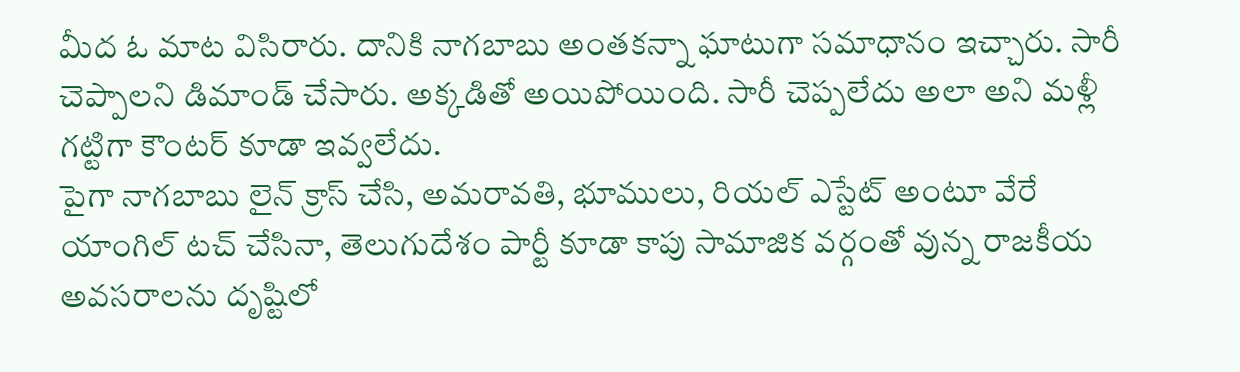మీద ఓ మాట విసిరారు. దానికి నాగబాబు అంతకన్నా ఘాటుగా సమాధానం ఇచ్చారు. సారీ చెప్పాలని డిమాండ్ చేసారు. అక్కడితో అయిపోయింది. సారీ చెప్పలేదు అలా అని మళ్లీ గట్టిగా కౌంటర్ కూడా ఇవ్వలేదు.
పైగా నాగబాబు లైన్ క్రాస్ చేసి, అమరావతి, భూములు, రియల్ ఎస్టేట్ అంటూ వేరే యాంగిల్ టచ్ చేసినా, తెలుగుదేశం పార్టీ కూడా కాపు సామాజిక వర్గంతో వున్న రాజకీయ అవసరాలను దృష్టిలో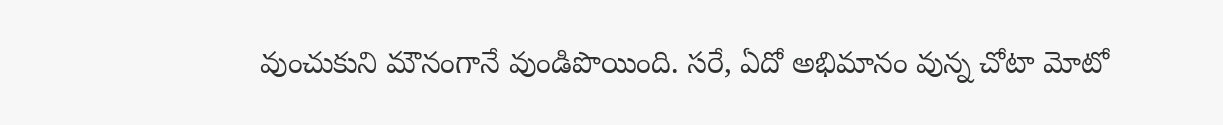వుంచుకుని మౌనంగానే వుండిపొయింది. సరే, ఏదో అభిమానం వున్న చోటా మోటో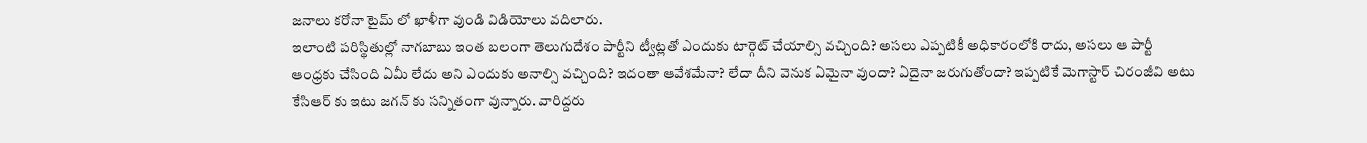జనాలు కరోనా టైమ్ లో ఖాళీగా వుండి విడియోలు వదిలారు.
ఇలాంటి పరిస్థితుల్లో నాగబాబు ఇంత బలంగా తెలుగుదేశం పార్టీని ట్వీట్లతో ఎందుకు టార్గెట్ చేయాల్సి వచ్చింది? అసలు ఎప్పటికీ అధికారంలోకి రాదు, అసలు ఆ పార్టీ ఆంధ్రకు చేసింది ఏమీ లేదు అని ఎందుకు అనాల్సి వచ్చింది? ఇదంతా ఆవేశమేనా? లేదా దీని వెనుక ఏమైనా వుందా? ఏదైనా జరుగుతోందా? ఇప్పటికే మెగాస్టార్ చిరంజీవి అటు కేసిఆర్ కు ఇటు జగన్ కు సన్నితంగా వున్నారు. వారిద్దరు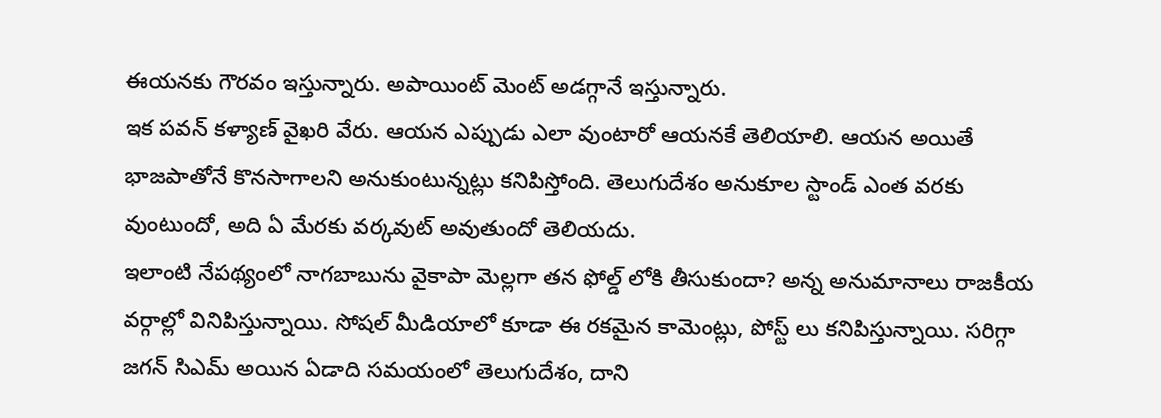ఈయనకు గౌరవం ఇస్తున్నారు. అపాయింట్ మెంట్ అడగ్గానే ఇస్తున్నారు.
ఇక పవన్ కళ్యాణ్ వైఖరి వేరు. ఆయన ఎప్పుడు ఎలా వుంటారో ఆయనకే తెలియాలి. ఆయన అయితే భాజపాతోనే కొనసాగాలని అనుకుంటున్నట్లు కనిపిస్తోంది. తెలుగుదేశం అనుకూల స్టాండ్ ఎంత వరకు వుంటుందో, అది ఏ మేరకు వర్కవుట్ అవుతుందో తెలియదు.
ఇలాంటి నేపథ్యంలో నాగబాబును వైకాపా మెల్లగా తన ఫోల్డ్ లోకి తీసుకుందా? అన్న అనుమానాలు రాజకీయ వర్గాల్లో వినిపిస్తున్నాయి. సోషల్ మీడియాలో కూడా ఈ రకమైన కామెంట్లు, పోస్ట్ లు కనిపిస్తున్నాయి. సరిగ్గా జగన్ సిఎమ్ అయిన ఏడాది సమయంలో తెలుగుదేశం, దాని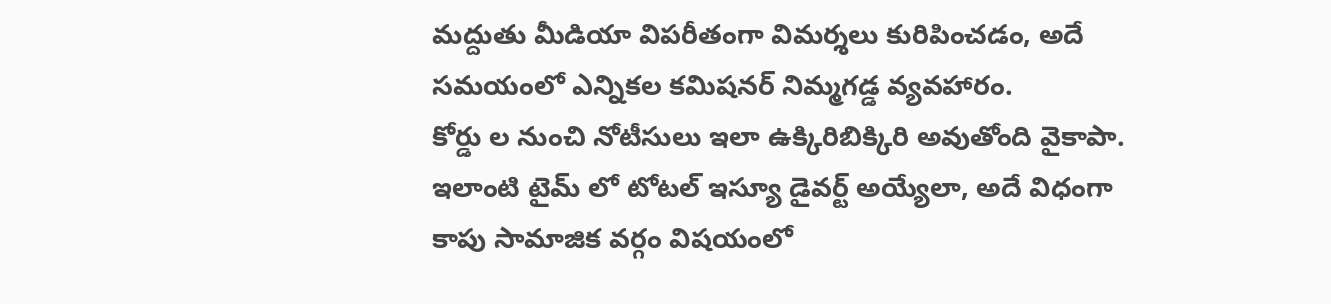మద్దుతు మీడియా విపరీతంగా విమర్శలు కురిపించడం, అదే సమయంలో ఎన్నికల కమిషనర్ నిమ్మగడ్డ వ్యవహారం.
కోర్డు ల నుంచి నోటీసులు ఇలా ఉక్కిరిబిక్కిరి అవుతోంది వైకాపా. ఇలాంటి టైమ్ లో టోటల్ ఇస్యూ డైవర్ట్ అయ్యేలా, అదే విధంగా కాపు సామాజిక వర్గం విషయంలో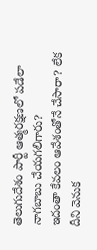తెలుగుదేశం పార్టీ ఆత్మరక్షణలో పడేలా నాగబాబు చేయగలిగారు?
ఇదంతా కేవలం ఆవేశంతోనే చేసారా? లేక దీని వెనుక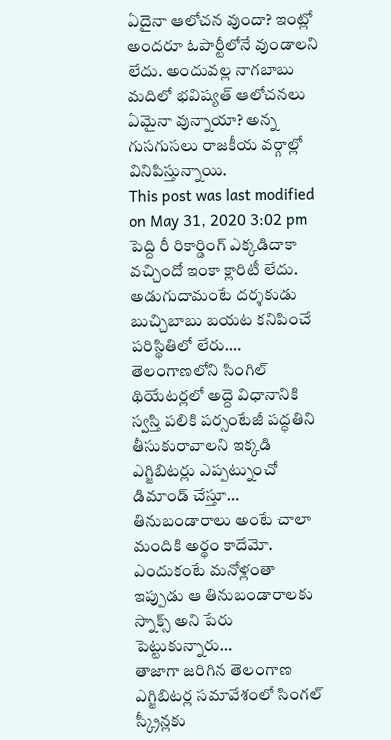ఏదైనా ఆలోచన వుందా? ఇంట్లో అందరూ ఓపార్టీలోనే వుండాలని లేదు. అందువల్ల నాగబాబు మదిలో భవిష్యత్ ఆలోచనలు ఏమైనా వున్నాయా? అన్న గుసగుసలు రాజకీయ వర్గాల్లో వినిపిస్తున్నాయి.
This post was last modified on May 31, 2020 3:02 pm
పెద్ది రీ రికార్డింగ్ ఎక్కడిదాకా వచ్చిందో ఇంకా క్లారిటీ లేదు. అడుగుదామంటే దర్శకుడు బుచ్చిబాబు బయట కనిపించే పరిస్థితిలో లేరు.…
తెలంగాణలోని సింగిల్ థియేటర్లలో అద్దె విధానానికి స్వస్తి పలికి పర్సంటేజీ పద్ధతిని తీసుకురావాలని ఇక్కడి ఎగ్జిబిటర్లు ఎప్పట్నుంచో డిమాండ్ చేస్తూ…
తినుబండారాలు అంటే చాలా మందికి అర్థం కాదేమో. ఎందుకంటే మనోళ్లంతా ఇప్పుడు ఆ తినుబండారాలకు స్నాక్స్ అని పేరు పెట్టుకున్నారు…
తాజాగా జరిగిన తెలంగాణ ఎగ్జిబిటర్ల సమావేశంలో సింగల్ స్క్రీన్లకు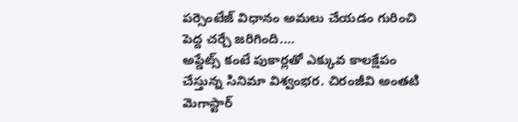పర్సెంటేజ్ విధానం అమలు చేయడం గురించి పెద్ద చర్చే జరిగింది.…
అప్డేట్స్ కంటే పుకార్లతో ఎక్కువ కాలక్షేపం చేస్తున్న సినిమా విశ్వంభర. చిరంజీవి అంతటి మెగాస్టార్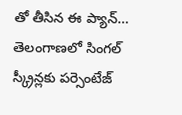తో తీసిన ఈ ప్యాన్…
తెలంగాణలో సింగల్ స్క్రీన్లకు పర్సెంటేజ్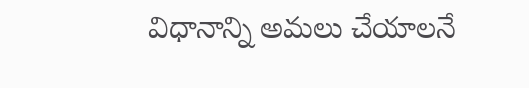విధానాన్ని అమలు చేయాలనే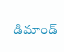డిమాండ్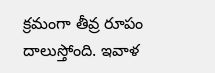క్రమంగా తీవ్ర రూపం దాలుస్తోంది. ఇవాళ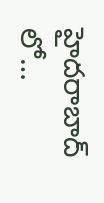హైదరాబాద్ లో…